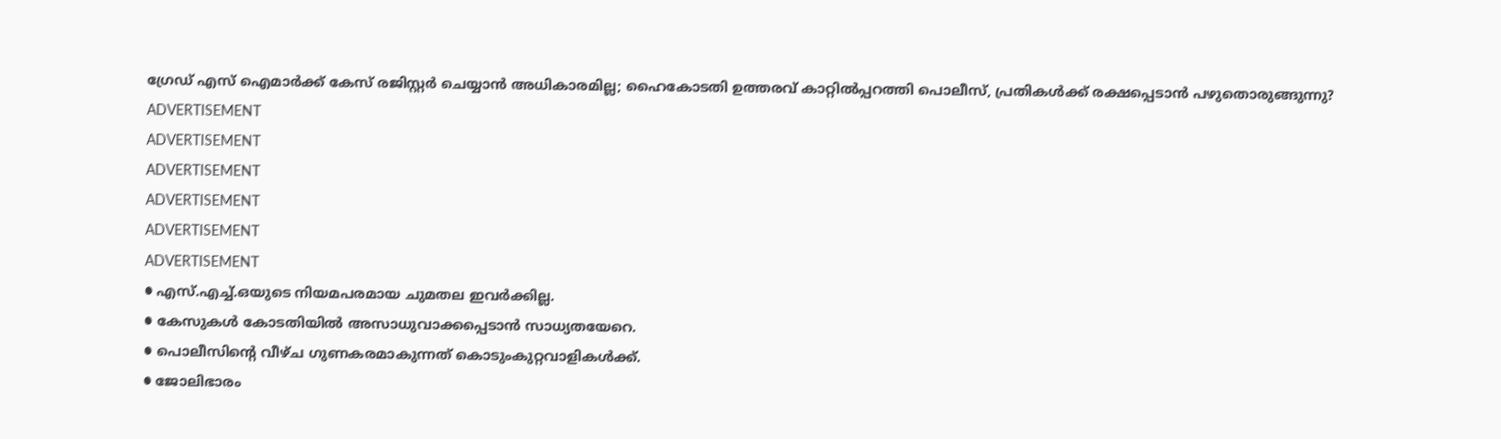ഗ്രേഡ് എസ് ഐമാർക്ക് കേസ് രജിസ്റ്റർ ചെയ്യാൻ അധികാരമില്ല; ഹൈകോടതി ഉത്തരവ് കാറ്റിൽപ്പറത്തി പൊലീസ്, പ്രതികൾക്ക് രക്ഷപ്പെടാൻ പഴുതൊരുങ്ങുന്നു?
ADVERTISEMENT
ADVERTISEMENT
ADVERTISEMENT
ADVERTISEMENT
ADVERTISEMENT
ADVERTISEMENT
● എസ്.എച്ച്.ഒയുടെ നിയമപരമായ ചുമതല ഇവർക്കില്ല.
● കേസുകൾ കോടതിയിൽ അസാധുവാക്കപ്പെടാൻ സാധ്യതയേറെ.
● പൊലീസിന്റെ വീഴ്ച ഗുണകരമാകുന്നത് കൊടുംകുറ്റവാളികൾക്ക്.
● ജോലിഭാരം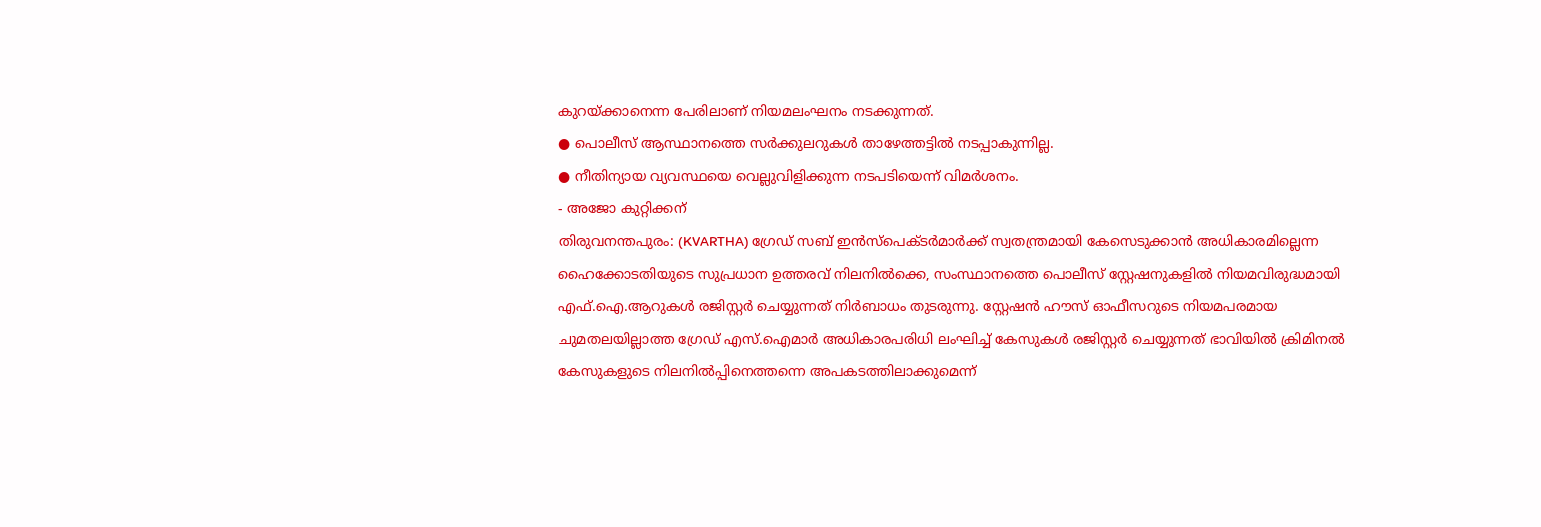കുറയ്ക്കാനെന്ന പേരിലാണ് നിയമലംഘനം നടക്കുന്നത്.
● പൊലീസ് ആസ്ഥാനത്തെ സർക്കുലറുകൾ താഴേത്തട്ടിൽ നടപ്പാകുന്നില്ല.
● നീതിന്യായ വ്യവസ്ഥയെ വെല്ലുവിളിക്കുന്ന നടപടിയെന്ന് വിമർശനം.
- അജോ കുറ്റിക്കന്
തിരുവനന്തപുരം: (KVARTHA) ഗ്രേഡ് സബ് ഇൻസ്പെക്ടർമാർക്ക് സ്വതന്ത്രമായി കേസെടുക്കാൻ അധികാരമില്ലെന്ന ഹൈക്കോടതിയുടെ സുപ്രധാന ഉത്തരവ് നിലനിൽക്കെ, സംസ്ഥാനത്തെ പൊലീസ് സ്റ്റേഷനുകളിൽ നിയമവിരുദ്ധമായി എഫ്.ഐ.ആറുകൾ രജിസ്റ്റർ ചെയ്യുന്നത് നിർബാധം തുടരുന്നു. സ്റ്റേഷൻ ഹൗസ് ഓഫീസറുടെ നിയമപരമായ ചുമതലയില്ലാത്ത ഗ്രേഡ് എസ്.ഐമാർ അധികാരപരിധി ലംഘിച്ച് കേസുകൾ രജിസ്റ്റർ ചെയ്യുന്നത് ഭാവിയിൽ ക്രിമിനൽ കേസുകളുടെ നിലനിൽപ്പിനെത്തന്നെ അപകടത്തിലാക്കുമെന്ന്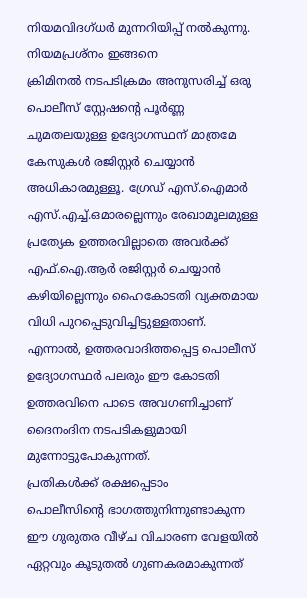നിയമവിദഗ്ധർ മുന്നറിയിപ്പ് നൽകുന്നു.
നിയമപ്രശ്നം ഇങ്ങനെ
ക്രിമിനൽ നടപടിക്രമം അനുസരിച്ച് ഒരു പൊലീസ് സ്റ്റേഷന്റെ പൂർണ്ണ ചുമതലയുള്ള ഉദ്യോഗസ്ഥന് മാത്രമേ കേസുകൾ രജിസ്റ്റർ ചെയ്യാൻ അധികാരമുള്ളൂ. ഗ്രേഡ് എസ്.ഐമാർ എസ്.എച്ച്.ഒമാരല്ലെന്നും രേഖാമൂലമുള്ള പ്രത്യേക ഉത്തരവില്ലാതെ അവർക്ക് എഫ്.ഐ.ആർ രജിസ്റ്റർ ചെയ്യാൻ കഴിയില്ലെന്നും ഹൈകോടതി വ്യക്തമായ വിധി പുറപ്പെടുവിച്ചിട്ടുള്ളതാണ്. എന്നാൽ, ഉത്തരവാദിത്തപ്പെട്ട പൊലീസ് ഉദ്യോഗസ്ഥർ പലരും ഈ കോടതി ഉത്തരവിനെ പാടെ അവഗണിച്ചാണ് ദൈനംദിന നടപടികളുമായി മുന്നോട്ടുപോകുന്നത്.
പ്രതികൾക്ക് രക്ഷപ്പെടാം
പൊലീസിന്റെ ഭാഗത്തുനിന്നുണ്ടാകുന്ന ഈ ഗുരുതര വീഴ്ച വിചാരണ വേളയിൽ ഏറ്റവും കൂടുതൽ ഗുണകരമാകുന്നത്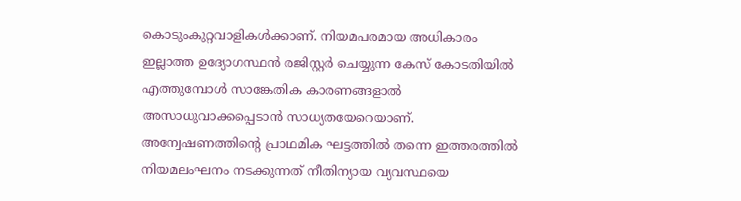കൊടുംകുറ്റവാളികൾക്കാണ്. നിയമപരമായ അധികാരം ഇല്ലാത്ത ഉദ്യോഗസ്ഥൻ രജിസ്റ്റർ ചെയ്യുന്ന കേസ് കോടതിയിൽ എത്തുമ്പോൾ സാങ്കേതിക കാരണങ്ങളാൽ അസാധുവാക്കപ്പെടാൻ സാധ്യതയേറെയാണ്. അന്വേഷണത്തിന്റെ പ്രാഥമിക ഘട്ടത്തിൽ തന്നെ ഇത്തരത്തിൽ നിയമലംഘനം നടക്കുന്നത് നീതിന്യായ വ്യവസ്ഥയെ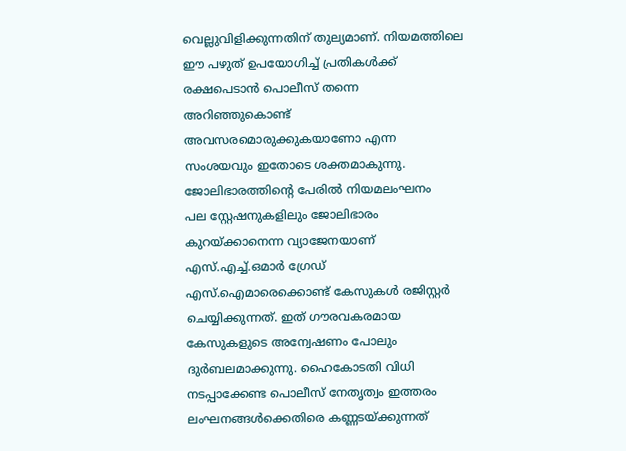വെല്ലുവിളിക്കുന്നതിന് തുല്യമാണ്. നിയമത്തിലെ ഈ പഴുത് ഉപയോഗിച്ച് പ്രതികൾക്ക് രക്ഷപെടാൻ പൊലീസ് തന്നെ അറിഞ്ഞുകൊണ്ട് അവസരമൊരുക്കുകയാണോ എന്ന സംശയവും ഇതോടെ ശക്തമാകുന്നു.
ജോലിഭാരത്തിന്റെ പേരിൽ നിയമലംഘനം
പല സ്റ്റേഷനുകളിലും ജോലിഭാരം കുറയ്ക്കാനെന്ന വ്യാജേനയാണ് എസ്.എച്ച്.ഒമാർ ഗ്രേഡ് എസ്.ഐമാരെക്കൊണ്ട് കേസുകൾ രജിസ്റ്റർ ചെയ്യിക്കുന്നത്. ഇത് ഗൗരവകരമായ കേസുകളുടെ അന്വേഷണം പോലും ദുർബലമാക്കുന്നു. ഹൈകോടതി വിധി നടപ്പാക്കേണ്ട പൊലീസ് നേതൃത്വം ഇത്തരം ലംഘനങ്ങൾക്കെതിരെ കണ്ണടയ്ക്കുന്നത്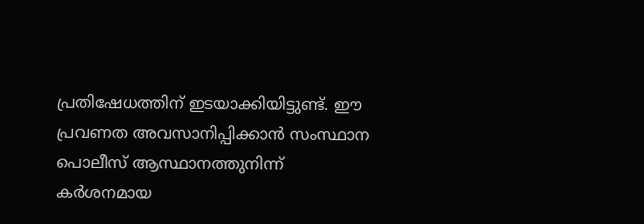പ്രതിഷേധത്തിന് ഇടയാക്കിയിട്ടുണ്ട്. ഈ പ്രവണത അവസാനിപ്പിക്കാൻ സംസ്ഥാന പൊലീസ് ആസ്ഥാനത്തുനിന്ന് കർശനമായ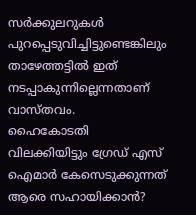സർക്കുലറുകൾ പുറപ്പെടുവിച്ചിട്ടുണ്ടെങ്കിലും താഴേത്തട്ടിൽ ഇത് നടപ്പാകുന്നില്ലെന്നതാണ് വാസ്തവം.
ഹൈകോടതി വിലക്കിയിട്ടും ഗ്രേഡ് എസ് ഐമാർ കേസെടുക്കുന്നത് ആരെ സഹായിക്കാൻ?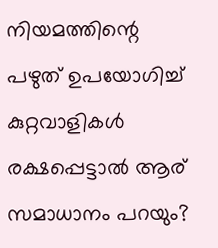നിയമത്തിന്റെ പഴുത് ഉപയോഗിച്ച് കുറ്റവാളികൾ രക്ഷപ്പെട്ടാൽ ആര് സമാധാനം പറയും?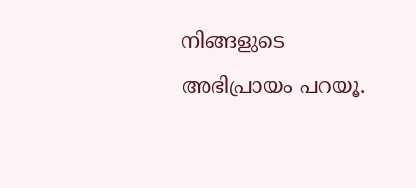നിങ്ങളുടെ അഭിപ്രായം പറയൂ.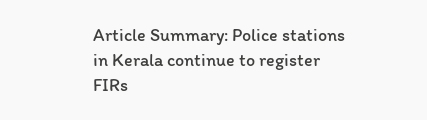Article Summary: Police stations in Kerala continue to register FIRs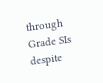through Grade SIs despite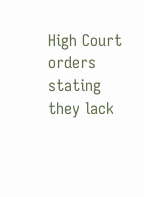High Court orders stating they lack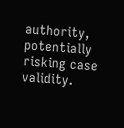authority, potentially risking case validity.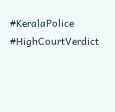#KeralaPolice #HighCourtVerdict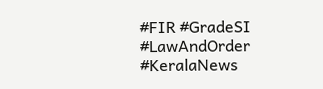#FIR #GradeSI #LawAndOrder #KeralaNews